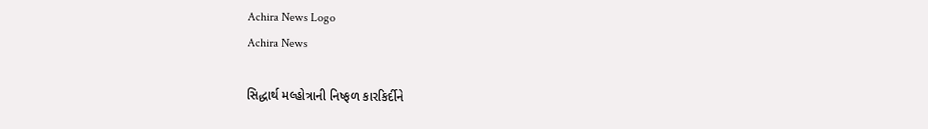Achira News Logo
Achira News

સિદ્ધાર્થ મલ્હોત્રાની નિષ્ફળ કારકિર્દીને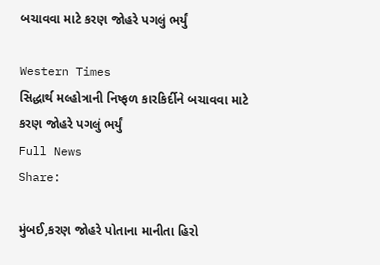બચાવવા માટે કરણ જોહરે પગલું ભર્યું

Western Times
સિદ્ધાર્થ મલ્હોત્રાની નિષ્ફળ કારકિર્દીને બચાવવા માટે કરણ જોહરે પગલું ભર્યું
Full News
Share:

મુંબઈ,કરણ જોહરે પોતાના માનીતા હિરો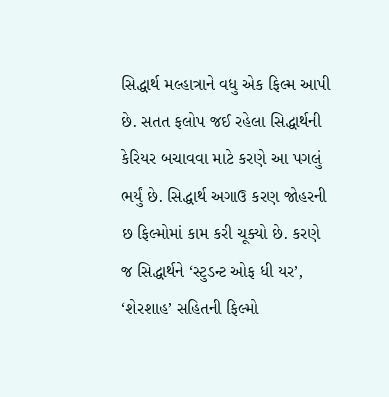સિદ્ધાર્થ મલ્હાત્રાને વધુ એક ફિલ્મ આપી છે. સતત ફલોપ જઈ રહેલા સિદ્ધાર્થની કેરિયર બચાવવા માટે કરણે આ પગલું ભર્યું છે. સિદ્ધાર્થ અગાઉ કરણ જોહરની છ ફિલ્મોમાં કામ કરી ચૂક્યો છે. કરણે જ સિદ્ધાર્થને ‘સ્ટુડન્ટ ઓફ ધી યર’, ‘શેરશાહ’ સહિતની ફિલ્મો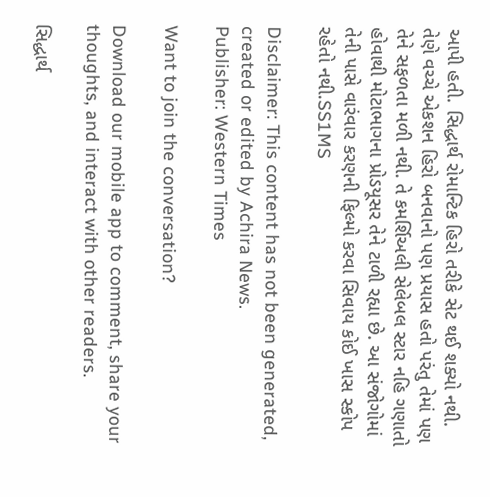આપી હતી. સિદ્ધાર્થ રોમાન્ટિક હિરો તરીકે સેટ થઈ શક્યો નથી. તેણે વચ્ચે એકશન હિરો બનવાનો પણ પ્રયાસ હતો પરંતુ તેમાં પણ તેને સફળતા મળી નથી. તે કમર્શિઅલી સેલેબલ સ્ટાર નહિ ગણાતો હોવાથી મોટાભાગના પ્રોડયૂસર તેને ટાળી રહ્યા છે. આ સંજોગોમાં તેની પાસે વારંવાર કરણની ફિલ્મો કરવા સિવાય કોઈ ખાસ સ્કોપ રહેતો નથી.SS1MS

Disclaimer: This content has not been generated, created or edited by Achira News.
Publisher: Western Times

Want to join the conversation?

Download our mobile app to comment, share your thoughts, and interact with other readers.

સિદ્ધાર્થ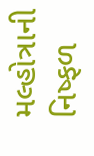મલ્હોત્રાની નિષ્ફળ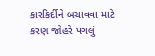કારકિર્દીને બચાવવા માટે કરણ જોહરે પગલું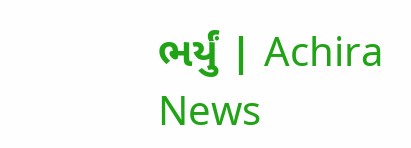ભર્યું | Achira News